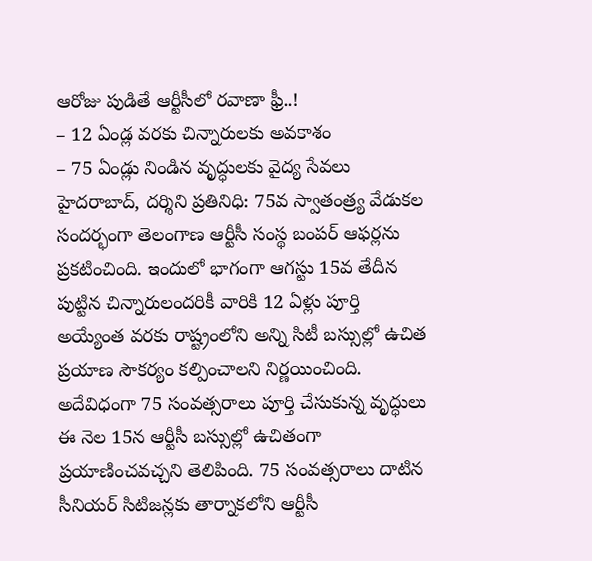ఆరోజు పుడితే ఆర్టీసీలో రవాణా ఫ్రీ..!
– 12 ఏండ్ల వరకు చిన్నారులకు అవకాశం
– 75 ఏండ్లు నిండిన వృద్ధులకు వైద్య సేవలు
హైదరాబాద్, దర్శిని ప్రతినిధి: 75వ స్వాతంత్ర్య వేడుకల సందర్భంగా తెలంగాణ ఆర్టీసీ సంస్థ బంపర్ ఆఫర్లను ప్రకటించింది. ఇందులో భాగంగా ఆగస్టు 15వ తేదీన పుట్టిన చిన్నారులందరికీ వారికి 12 ఏళ్లు పూర్తి అయ్యేంత వరకు రాష్ట్రంలోని అన్ని సిటీ బస్సుల్లో ఉచిత ప్రయాణ సౌకర్యం కల్పించాలని నిర్ణయించింది. అదేవిధంగా 75 సంవత్సరాలు పూర్తి చేసుకున్న వృద్ధులు ఈ నెల 15న ఆర్టీసీ బస్సుల్లో ఉచితంగా ప్రయాణించవచ్చని తెలిపింది. 75 సంవత్సరాలు దాటిన సీనియర్ సిటిజన్లకు తార్నాకలోని ఆర్టీసీ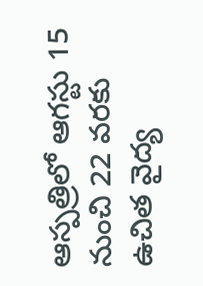ఆస్పత్రిలో ఆగస్టు 15 నుంచి 22 వరకు ఉచిత వైద్య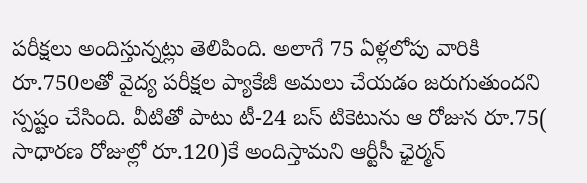పరీక్షలు అందిస్తున్నట్లు తెలిపింది. అలాగే 75 ఏళ్లలోపు వారికి రూ.750లతో వైద్య పరీక్షల ప్యాకేజీ అమలు చేయడం జరుగుతుందని స్పష్టం చేసింది. వీటితో పాటు టీ-24 బస్ టికెటును ఆ రోజున రూ.75( సాధారణ రోజుల్లో రూ.120)కే అందిస్తామని ఆర్టీసీ ఛైర్మన్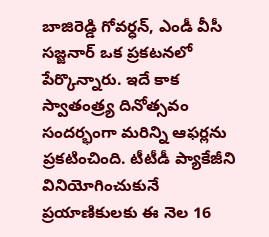బాజిరెడ్డి గోవర్ధన్, ఎండీ వీసీ సజ్జనార్ ఒక ప్రకటనలో పేర్కొన్నారు. ఇదే కాక స్వాతంత్ర్య దినోత్సవం సందర్భంగా మరిన్ని ఆఫర్లను ప్రకటించింది. టీటీడీ ప్యాకేజీని వినియోగించుకునే ప్రయాణికులకు ఈ నెల 16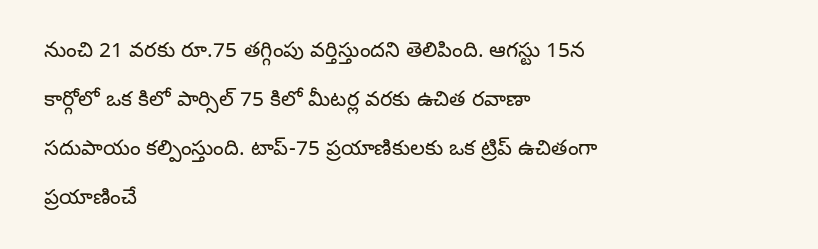నుంచి 21 వరకు రూ.75 తగ్గింపు వర్తిస్తుందని తెలిపింది. ఆగస్టు 15న కార్గోలో ఒక కిలో పార్సిల్ 75 కిలో మీటర్ల వరకు ఉచిత రవాణా సదుపాయం కల్పింస్తుంది. టాప్-75 ప్రయాణికులకు ఒక ట్రిప్ ఉచితంగా ప్రయాణించే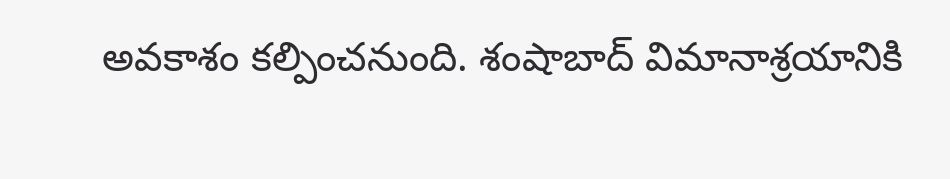అవకాశం కల్పించనుంది. శంషాబాద్ విమానాశ్రయానికి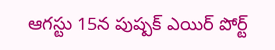ఆగస్టు 15న పుష్పక్ ఎయిర్ పోర్ట్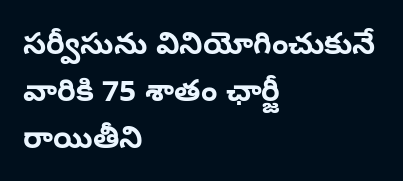సర్వీసును వినియోగించుకునే వారికి 75 శాతం ఛార్జీ రాయితీని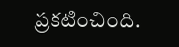ప్రకటించింది.